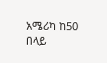አሜሪካ ከ50 በላይ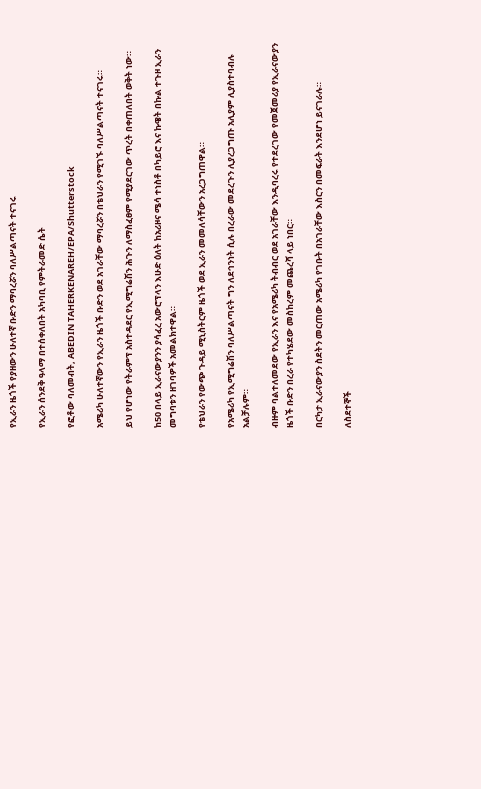የኢራን ዜጎች የያዘውን ሁለተኛ ቡድን ማባረሯን ባለሥልጣናት ተናገሩ

የኢራን ሰንደቅ ዓላማ በተሰቀለበት አካባቢ የምትራመድ ሴት

የፎቶው ባለመብት, ABEDIN TAHERKENAREH/EPA/Shutterstock

አሜሪካ ሁለተኛውን የኢራን ዜጎች ቡድን ወደ አገራቸው ማባረሯን በቴህራን የሚገኙ ባለሥልጣናት ተናገሩ።

ይህ የሆነው የትራምፕ አስተዳደር የኢሚግሬሽን ሕጉን ለማስፈፀም የሚያደርገው ጥረት በቀጠለበት ወቅት ነው።

ከ50 በላይ ኢራናውያንን ያሳፈረ አውሮፕላን እሁድ ዕለት ከአሪዞና ሜሳ ተነስቶ በካይሮ እና ኩዌት በኩል ተጉዞ ኢራን መግባቱን ዘገባዎች አመልክተዋል።

የቴህራን የውጭ ጉዳይ ሚኒስትርም ዜጎች ወደ ኢራን መመለሳቸውን አረጋግጠዋል።

የአሜሪካ የኢሚግሬሽን ባለሥልጣናት ግን ለደኅንነት ሲሉ በረራው መደረጉን ሊያረጋግጡ አሊያም ሊያስተባብሉ አልቻሉም።

ብዙም ባልተለመደው የኢራን እና የአሜሪካ ትብብር ወደ አገራቸው እንዲባረሩ የተደረገው የመጀመሪያ የኢራናውያን ዜጎች ቡድን በረራ የተካሄደው መስከረም መጨረሻ ላይ ነበር።

በርካታ ኢራናውያን ስደትን መርጠው አሜሪካ የገቡት በአገራቸው እስርን በመፍራት እንደሆነ ይናገራሉ።

ለስደተኞች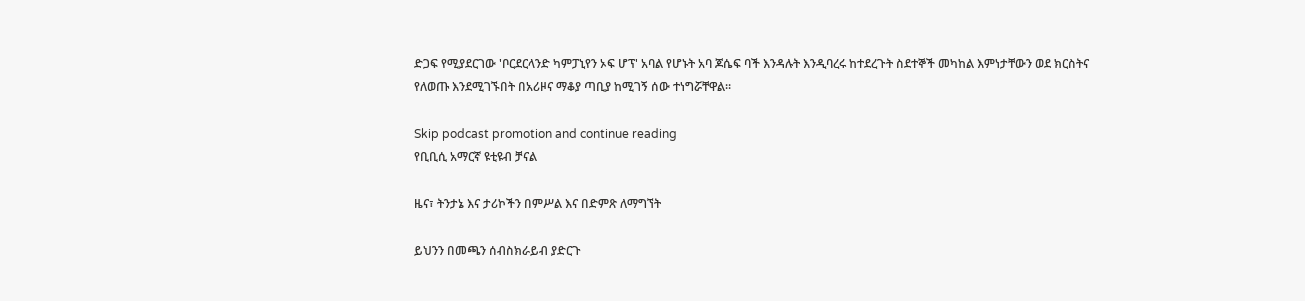ድጋፍ የሚያደርገው 'ቦርደርላንድ ካምፓኒየን ኦፍ ሆፕ' አባል የሆኑት አባ ጆሴፍ ባች እንዳሉት እንዲባረሩ ከተደረጉት ስደተኞች መካከል እምነታቸውን ወደ ክርስትና የለወጡ እንደሚገኙበት በአሪዞና ማቆያ ጣቢያ ከሚገኝ ሰው ተነግሯቸዋል።

Skip podcast promotion and continue reading
የቢቢሲ አማርኛ ዩቲዩብ ቻናል

ዜና፣ ትንታኔ እና ታሪኮችን በምሥል እና በድምጽ ለማግኘት

ይህንን በመጫን ሰብስክራይብ ያድርጉ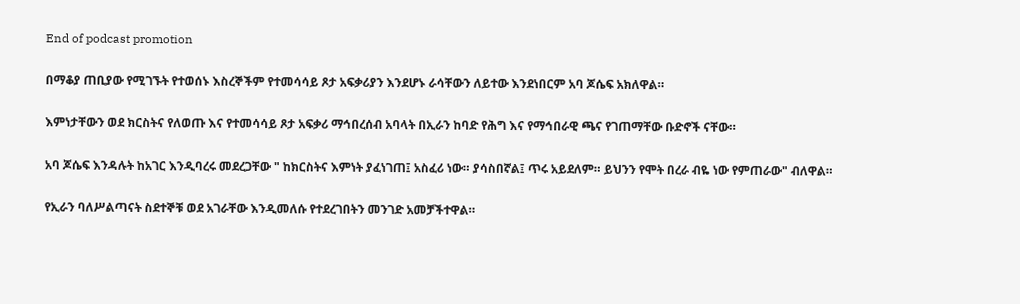End of podcast promotion

በማቆያ ጠቢያው የሚገኙት የተወሰኑ እስረኞችም የተመሳሳይ ጾታ አፍቃሪያን እንደሆኑ ራሳቸውን ለይተው እንደነበርም አባ ጆሴፍ አክለዋል።

እምነታቸውን ወደ ክርስትና የለወጡ እና የተመሳሳይ ጾታ አፍቃሪ ማኅበረሰብ አባላት በኢራን ከባድ የሕግ እና የማኅበራዊ ጫና የገጠማቸው ቡድኖች ናቸው።

አባ ጆሴፍ እንዳሉት ከአገር እንዲባረሩ መደረጋቸው " ከክርስትና እምነት ያፈነገጠ፤ አስፈሪ ነው። ያሳስበኛል፤ ጥሩ አይደለም። ይህንን የሞት በረራ ብዬ ነው የምጠራው" ብለዋል።

የኢራን ባለሥልጣናት ስደተኞቹ ወደ አገራቸው እንዲመለሱ የተደረገበትን መንገድ አመቻችተዋል።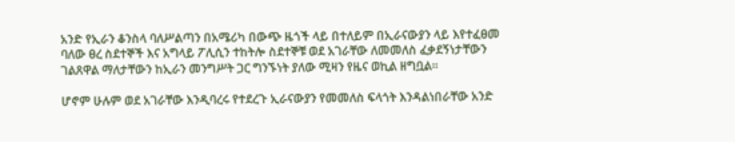አንድ የኢራን ቆንስላ ባለሥልጣን በአሜሪካ በውጭ ዜጎች ላይ በተለይም በኢራናውያን ላይ እየተፈፀመ ባለው ፀረ ስደተኞች እና አግላይ ፖሊሲን ተከትሎ ስደተኞቹ ወደ አገራቸው ለመመለስ ፈቃደኝነታቸውን ገልጸዋል ማለታቸውን ከኢራን መንግሥት ጋር ግንኙነት ያለው ሚዛን የዜና ወኪል ዘግቧል።

ሆኖም ሁሉም ወደ አገራቸው እንዲባረሩ የተደረጉ ኢራናውያን የመመለስ ፍላጎት እንዳልነበራቸው አንድ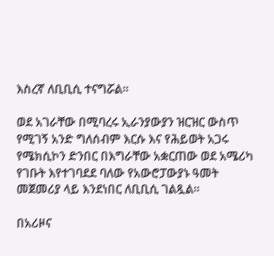እስረኛ ለቢቢሲ ተናግሯል።

ወደ አገራቸው በሚባረሩ ኢራንያውያን ዝርዝር ውስጥ የሚገኝ አንድ ግለሰብም እርሱ እና የሕይወት አጋሩ የሜክሲኮን ድንበር በእግራቸው አቋርጠው ወደ አሜሪካ የገቡት እየተገባደደ ባለው የአውሮፓውያኑ ዓመት መጀመሪያ ላይ እንደነበር ለቢቢሲ ገልጿል።

በአሪዞና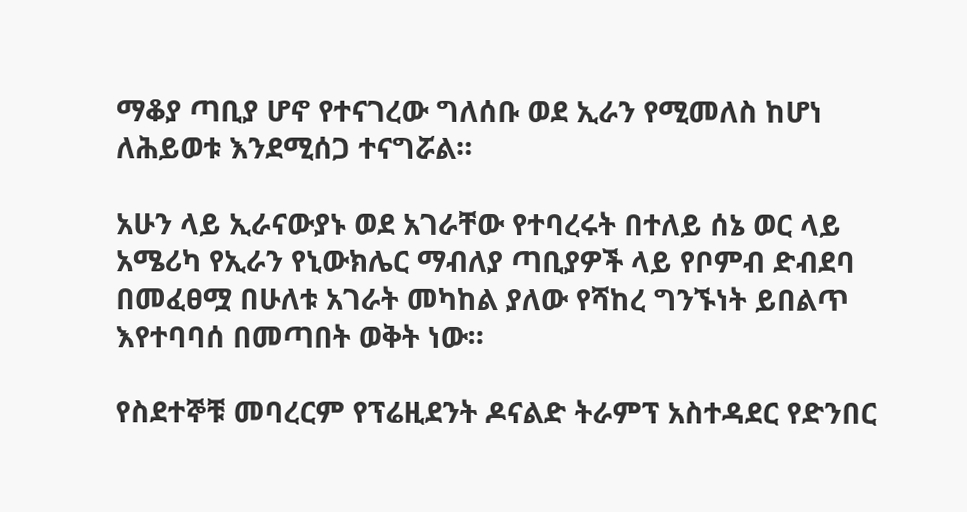ማቆያ ጣቢያ ሆኖ የተናገረው ግለሰቡ ወደ ኢራን የሚመለስ ከሆነ ለሕይወቱ እንደሚሰጋ ተናግሯል።

አሁን ላይ ኢራናውያኑ ወደ አገራቸው የተባረሩት በተለይ ሰኔ ወር ላይ አሜሪካ የኢራን የኒውክሌር ማብለያ ጣቢያዎች ላይ የቦምብ ድብደባ በመፈፀሟ በሁለቱ አገራት መካከል ያለው የሻከረ ግንኙነት ይበልጥ እየተባባሰ በመጣበት ወቅት ነው።

የስደተኞቹ መባረርም የፕሬዚደንት ዶናልድ ትራምፕ አስተዳደር የድንበር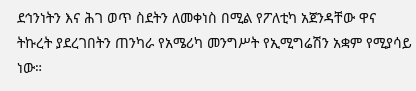ደኅንነትን እና ሕገ ወጥ ስደትን ለመቀነስ በሚል የፖለቲካ አጀንዳቸው ዋና ትኩረት ያደረገበትን ጠንካራ የአሜሪካ መንግሥት የኢሚግሬሽን አቋም የሚያሳይ ነው።